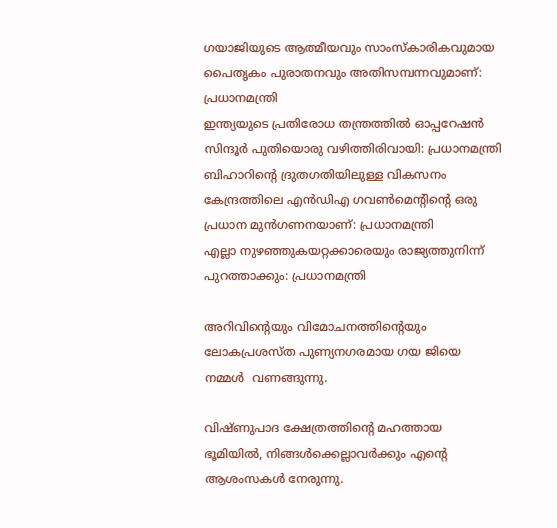ഗയാജിയുടെ ആത്മീയവും സാംസ്കാരികവുമായ പൈതൃകം പുരാതനവും അതിസമ്പന്നവുമാണ്: പ്രധാനമന്ത്രി
ഇന്ത്യയുടെ പ്രതിരോധ തന്ത്രത്തിൽ ഓപ്പറേഷൻ സിന്ദൂർ പുതിയൊരു വഴിത്തിരിവായി: പ്രധാനമന്ത്രി
ബിഹാറിന്റെ ദ്രുതഗതിയിലുള്ള വികസനം കേന്ദ്രത്തിലെ എൻ‌ഡി‌എ ഗവൺമെൻ്റിൻ്റെ ഒരു പ്രധാന മുൻഗണനയാണ്: പ്രധാനമന്ത്രി
എല്ലാ നുഴഞ്ഞുകയറ്റക്കാരെയും രാജ്യത്തുനിന്ന് പുറത്താക്കും: പ്രധാനമന്ത്രി

അറിവിന്റെയും വിമോചനത്തിന്റെയും ലോകപ്രശസ്ത പുണ്യനഗരമായ ഗയ ജിയെ നമ്മൾ  വണങ്ങുന്നു.

വിഷ്ണുപാദ ക്ഷേത്രത്തിന്റെ മഹത്തായ ഭൂമിയിൽ, നിങ്ങൾക്കെല്ലാവർക്കും എന്റെ ആശംസകൾ നേരുന്നു.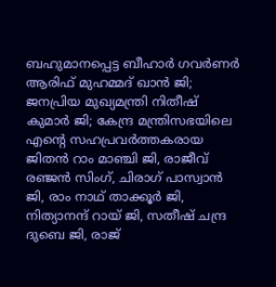ബഹുമാനപ്പെട്ട ബീഹാർ ഗവർണർ ആരിഫ് മുഹമ്മദ് ഖാൻ ജി; ജനപ്രിയ മുഖ്യമന്ത്രി നിതീഷ് കുമാർ ജി; കേന്ദ്ര മന്ത്രിസഭയിലെ എന്റെ സഹപ്രവർത്തകരായ ജിതൻ റാം മാഞ്ചി ജി, രാജീവ് രഞ്ജൻ സിംഗ്, ചിരാഗ് പാസ്വാൻ ജി, രാം നാഥ് താക്കൂർ ജി, നിത്യാനന്ദ് റായ് ജി, സതീഷ് ചന്ദ്ര ദുബെ ജി, രാജ്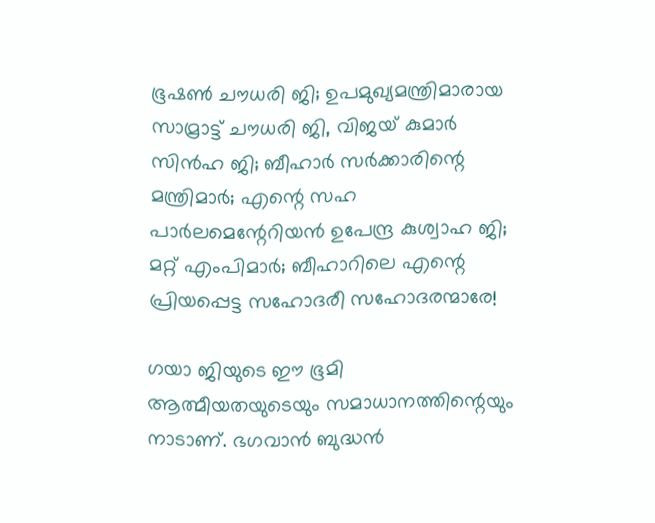ഭൂഷൺ ചൗധരി ജി; ഉപമുഖ്യമന്ത്രിമാരായ സാമ്രാട്ട് ചൗധരി ജി, വിജയ് കുമാർ സിൻഹ ജി; ബീഹാർ സർക്കാരിന്റെ മന്ത്രിമാർ; എന്റെ സഹ പാർലമെന്റേറിയൻ ഉപേന്ദ്ര കുശ്വാഹ ജി; മറ്റ് എംപിമാർ; ബീഹാറിലെ എന്റെ പ്രിയപ്പെട്ട സഹോദരീ സഹോദരന്മാരേ!

ഗയാ ജിയുടെ ഈ ഭൂമി ആത്മീയതയുടെയും സമാധാനത്തിന്റെയും നാടാണ്. ഭഗവാൻ ബുദ്ധൻ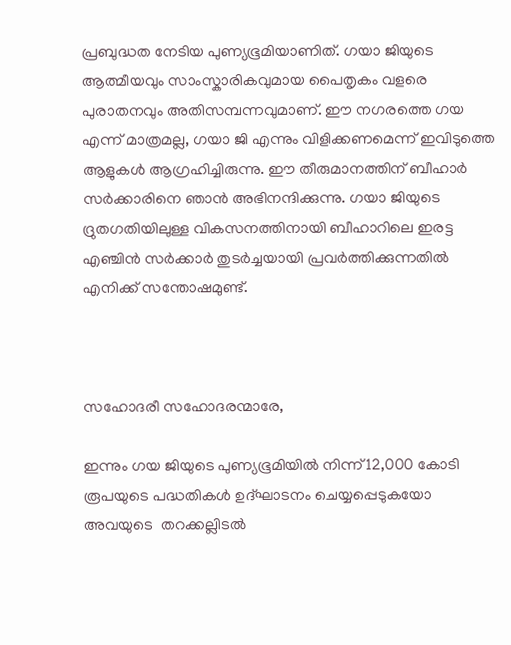പ്രബുദ്ധത നേടിയ പുണ്യഭൂമിയാണിത്. ഗയാ ജിയുടെ ആത്മീയവും സാംസ്കാരികവുമായ പൈതൃകം വളരെ പുരാതനവും അതിസമ്പന്നവുമാണ്. ഈ നഗരത്തെ ഗയ എന്ന് മാത്രമല്ല, ഗയാ ജി എന്നും വിളിക്കണമെന്ന് ഇവിടുത്തെ ആളുകൾ ആഗ്രഹിച്ചിരുന്നു. ഈ തീരുമാനത്തിന് ബീഹാർ സർക്കാരിനെ ഞാൻ അഭിനന്ദിക്കുന്നു. ഗയാ ജിയുടെ ദ്രുതഗതിയിലുള്ള വികസനത്തിനായി ബീഹാറിലെ ഇരട്ട എഞ്ചിൻ സർക്കാർ തുടർച്ചയായി പ്രവർത്തിക്കുന്നതിൽ എനിക്ക് സന്തോഷമുണ്ട്.



സഹോദരീ സഹോദരന്മാരേ,

ഇന്നും ഗയ ജിയുടെ പുണ്യഭൂമിയിൽ നിന്ന് 12,000 കോടി രൂപയുടെ പദ്ധതികൾ ഉദ്ഘാടനം ചെയ്യപ്പെടുകയോ അവയുടെ  തറക്കല്ലിടൽ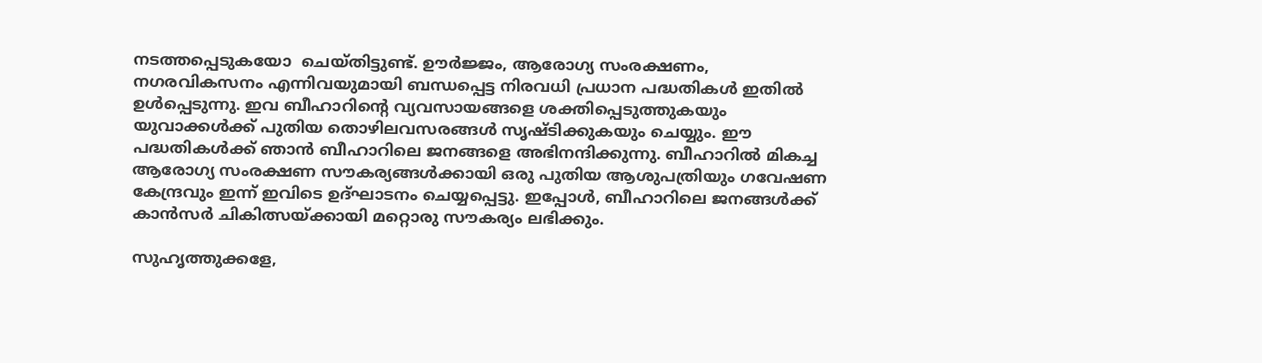നടത്തപ്പെടുകയോ  ചെയ്തിട്ടുണ്ട്. ഊർജ്ജം, ആരോഗ്യ സംരക്ഷണം, നഗരവികസനം എന്നിവയുമായി ബന്ധപ്പെട്ട നിരവധി പ്രധാന പദ്ധതികൾ ഇതിൽ ഉൾപ്പെടുന്നു. ഇവ ബീഹാറിന്റെ വ്യവസായങ്ങളെ ശക്തിപ്പെടുത്തുകയും യുവാക്കൾക്ക് പുതിയ തൊഴിലവസരങ്ങൾ സൃഷ്ടിക്കുകയും ചെയ്യും. ഈ പദ്ധതികൾക്ക് ഞാൻ ബീഹാറിലെ ജനങ്ങളെ അഭിനന്ദിക്കുന്നു. ബീഹാറിൽ മികച്ച ആരോഗ്യ സംരക്ഷണ സൗകര്യങ്ങൾക്കായി ഒരു പുതിയ ആശുപത്രിയും ഗവേഷണ കേന്ദ്രവും ഇന്ന് ഇവിടെ ഉദ്ഘാടനം ചെയ്യപ്പെട്ടു. ഇപ്പോൾ, ബീഹാറിലെ ജനങ്ങൾക്ക് കാൻസർ ചികിത്സയ്ക്കായി മറ്റൊരു സൗകര്യം ലഭിക്കും.

സുഹൃത്തുക്കളേ,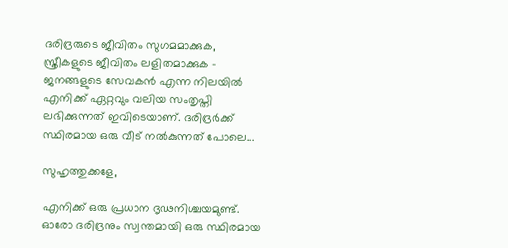ദരിദ്രരുടെ ജീവിതം സുഗമമാക്കുക, സ്ത്രീകളുടെ ജീവിതം ലളിതമാക്കുക - ജനങ്ങളുടെ സേവകൻ എന്ന നിലയിൽ എനിക്ക് ഏറ്റവും വലിയ സംതൃപ്തി ലഭിക്കുന്നത് ഇവിടെയാണ്. ദരിദ്രർക്ക് സ്ഥിരമായ ഒരു വീട് നൽകുന്നത് പോലെ...

സുഹൃത്തുക്കളേ,

എനിക്ക് ഒരു പ്രധാന ദൃഢനിശ്ചയമുണ്ട്. ഓരോ ദരിദ്രനും സ്വന്തമായി ഒരു സ്ഥിരമായ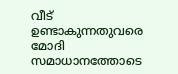വീട് ഉണ്ടാകുന്നതുവരെ മോദി സമാധാനത്തോടെ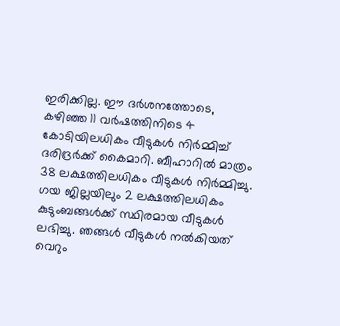ഇരിക്കില്ല. ഈ ദർശനത്തോടെ, കഴിഞ്ഞ 11 വർഷത്തിനിടെ 4 കോടിയിലധികം വീടുകൾ നിർമ്മിച്ച് ദരിദ്രർക്ക് കൈമാറി. ബീഹാറിൽ മാത്രം 38 ലക്ഷത്തിലധികം വീടുകൾ നിർമ്മിച്ചു. ഗയ ജില്ലയിലും 2 ലക്ഷത്തിലധികം കുടുംബങ്ങൾക്ക് സ്ഥിരമായ വീടുകൾ ലഭിച്ചു. ഞങ്ങൾ വീടുകൾ നൽകിയത്  വെറും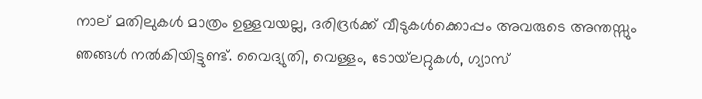നാല് മതിലുകൾ മാത്രം ഉള്ളവയല്ല, ദരിദ്രർക്ക് വീടുകൾക്കൊപ്പം അവരുടെ അന്തസ്സും  ഞങ്ങൾ നൽകിയിട്ടുണ്ട്. വൈദ്യുതി, വെള്ളം, ടോയ്‌ലറ്റുകൾ, ഗ്യാസ്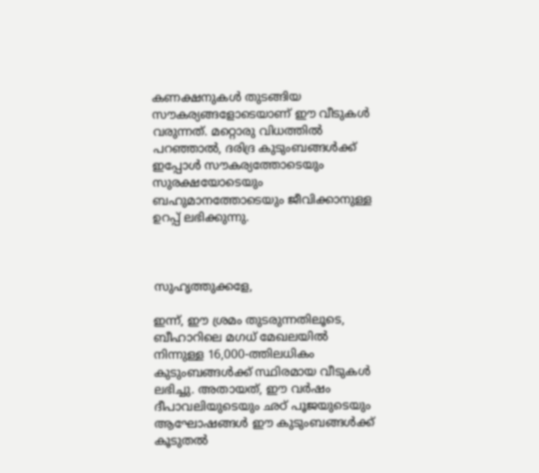കണക്ഷനുകൾ തുടങ്ങിയ സൗകര്യങ്ങളോടെയാണ് ഈ വീടുകൾ വരുന്നത്. മറ്റൊരു വിധത്തിൽ പറഞ്ഞാൽ, ദരിദ്ര കുടുംബങ്ങൾക്ക് ഇപ്പോൾ സൗകര്യത്തോടെയും സുരക്ഷയോടെയും ബഹുമാനത്തോടെയും ജീവിക്കാനുള്ള ഉറപ്പ് ലഭിക്കുന്നു.



സുഹൃത്തുക്കളേ,

ഇന്ന്, ഈ ശ്രമം തുടരുന്നതിലൂടെ, ബീഹാറിലെ മഗധ് മേഖലയിൽ നിന്നുള്ള 16,000-ത്തിലധികം കുടുംബങ്ങൾക്ക് സ്ഥിരമായ വീടുകൾ ലഭിച്ചു. അതായത്, ഈ വർഷം ദീപാവലിയുടെയും ഛഠ് പൂജയുടെയും ആഘോഷങ്ങൾ ഈ കുടുംബങ്ങൾക്ക് കൂടുതൽ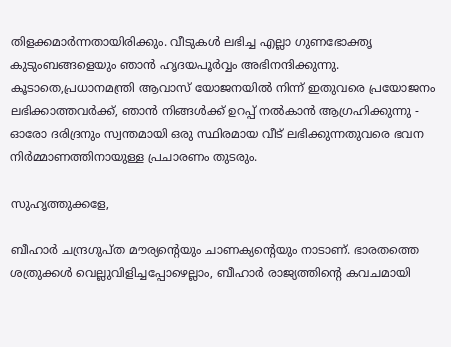തിളക്കമാർന്നതായിരിക്കും. വീടുകൾ ലഭിച്ച എല്ലാ ഗുണഭോക്തൃ കുടുംബങ്ങളെയും ഞാൻ ഹൃദയപൂർവ്വം അഭിനന്ദിക്കുന്നു. കൂടാതെ,പ്രധാനമന്ത്രി ആവാസ് യോജനയിൽ നിന്ന് ഇതുവരെ പ്രയോജനം ലഭിക്കാത്തവർക്ക്, ഞാൻ നിങ്ങൾക്ക് ഉറപ്പ് നൽകാൻ ആഗ്രഹിക്കുന്നു - ഓരോ ദരിദ്രനും സ്വന്തമായി ഒരു സ്ഥിരമായ വീട് ലഭിക്കുന്നതുവരെ ഭവന നിർമ്മാണത്തിനായുള്ള പ്രചാരണം തുടരും.

സുഹൃത്തുക്കളേ,

ബീഹാർ ചന്ദ്രഗുപ്ത മൗര്യന്റെയും ചാണക്യന്റെയും നാടാണ്. ഭാരതത്തെ ശത്രുക്കൾ വെല്ലുവിളിച്ചപ്പോഴെല്ലാം, ബീഹാർ രാജ്യത്തിന്റെ കവചമായി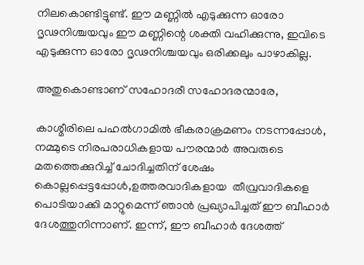നിലകൊണ്ടിട്ടുണ്ട്. ഈ മണ്ണിൽ എടുക്കുന്ന ഓരോ ദൃഢനിശ്ചയവും ഈ മണ്ണിന്റെ ശക്തി വഹിക്കുന്നു, ഇവിടെ എടുക്കുന്ന ഓരോ ദൃഢനിശ്ചയവും ഒരിക്കലും പാഴാകില്ല.

അതുകൊണ്ടാണ് സഹോദരീ സഹോദരന്മാരേ,

കാശ്മീരിലെ പഹൽഗാമിൽ ഭീകരാക്രമണം നടന്നപ്പോൾ, നമ്മുടെ നിരപരാധികളായ പൗരന്മാർ അവരുടെ മതത്തെക്കുറിച്ച് ചോദിച്ചതിന് ശേഷം കൊല്ലപ്പെട്ടപ്പോൾ,ഉത്തരവാദികളായ  തീവ്രവാദികളെ  പൊടിയാക്കി മാറ്റുമെന്ന് ഞാൻ പ്രഖ്യാപിച്ചത് ഈ ബീഹാർ ദേശത്തുനിന്നാണ്. ഇന്ന്, ഈ ബീഹാർ ദേശത്ത്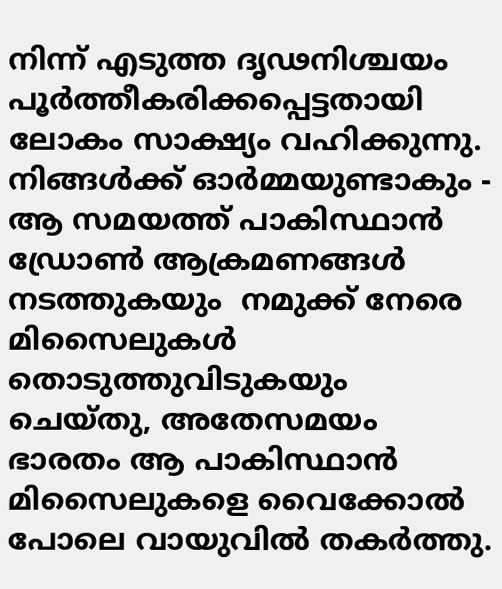നിന്ന് എടുത്ത ദൃഢനിശ്ചയം പൂർത്തീകരിക്കപ്പെട്ടതായി ലോകം സാക്ഷ്യം വഹിക്കുന്നു. നിങ്ങൾക്ക് ഓർമ്മയുണ്ടാകും - ആ സമയത്ത് പാകിസ്ഥാൻ ഡ്രോൺ ആക്രമണങ്ങൾ നടത്തുകയും  നമുക്ക് നേരെ മിസൈലുകൾ തൊടുത്തുവിടുകയും ചെയ്തു, അതേസമയം ഭാരതം ആ പാകിസ്ഥാൻ മിസൈലുകളെ വൈക്കോൽ പോലെ വായുവിൽ തകർത്തു.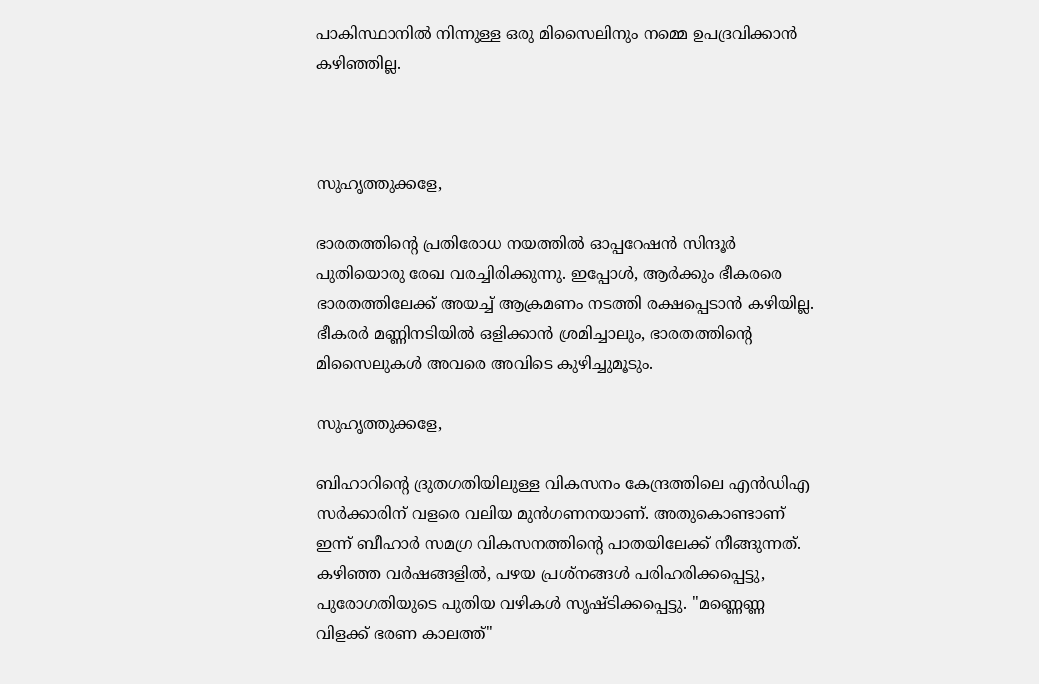പാകിസ്ഥാനിൽ നിന്നുള്ള ഒരു മിസൈലിനും നമ്മെ ഉപദ്രവിക്കാൻ കഴിഞ്ഞില്ല.



സുഹൃത്തുക്കളേ,

ഭാരതത്തിന്റെ പ്രതിരോധ നയത്തിൽ ഓപ്പറേഷൻ സിന്ദൂർ പുതിയൊരു രേഖ വരച്ചിരിക്കുന്നു. ഇപ്പോൾ, ആർക്കും ഭീകരരെ ഭാരതത്തിലേക്ക് അയച്ച് ആക്രമണം നടത്തി രക്ഷപ്പെടാൻ കഴിയില്ല. ഭീകരർ മണ്ണിനടിയിൽ ഒളിക്കാൻ ശ്രമിച്ചാലും, ഭാരതത്തിന്റെ മിസൈലുകൾ അവരെ അവിടെ കുഴിച്ചുമൂടും.

സുഹൃത്തുക്കളേ,

ബിഹാറിന്റെ ദ്രുതഗതിയിലുള്ള വികസനം കേന്ദ്രത്തിലെ എൻ‌ഡി‌എ സർക്കാരിന് വളരെ വലിയ മുൻഗണനയാണ്. അതുകൊണ്ടാണ് ഇന്ന് ബീഹാർ സമഗ്ര വികസനത്തിന്റെ പാതയിലേക്ക് നീങ്ങുന്നത്. കഴിഞ്ഞ വർഷങ്ങളിൽ, പഴയ പ്രശ്നങ്ങൾ പരിഹരിക്കപ്പെട്ടു, പുരോഗതിയുടെ പുതിയ വഴികൾ സൃഷ്ടിക്കപ്പെട്ടു. "മണ്ണെണ്ണ വിളക്ക് ഭരണ കാലത്ത്"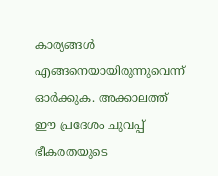കാര്യങ്ങൾ എങ്ങനെയായിരുന്നുവെന്ന് ഓർക്കുക. അക്കാലത്ത് ഈ പ്രദേശം ചുവപ്പ് ഭീകരതയുടെ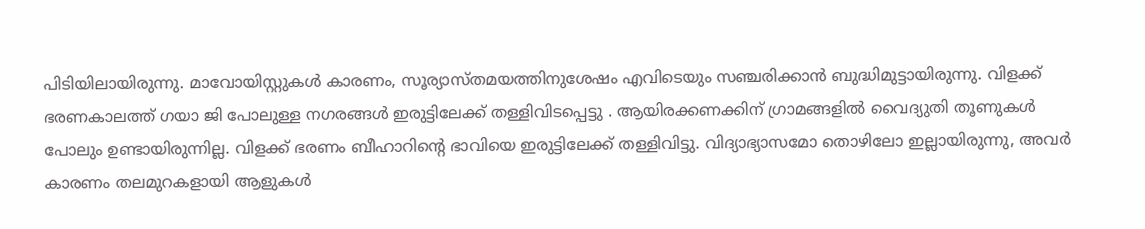പിടിയിലായിരുന്നു. മാവോയിസ്റ്റുകൾ കാരണം, സൂര്യാസ്തമയത്തിനുശേഷം എവിടെയും സഞ്ചരിക്കാൻ ബുദ്ധിമുട്ടായിരുന്നു. വിളക്ക് ഭരണകാലത്ത് ഗയാ ജി പോലുള്ള നഗരങ്ങൾ ഇരുട്ടിലേക്ക് തള്ളിവിടപ്പെട്ടു . ആയിരക്കണക്കിന് ഗ്രാമങ്ങളിൽ വൈദ്യുതി തൂണുകൾ പോലും ഉണ്ടായിരുന്നില്ല. വിളക്ക് ഭരണം ബീഹാറിന്റെ ഭാവിയെ ഇരുട്ടിലേക്ക് തള്ളിവിട്ടു. വിദ്യാഭ്യാസമോ തൊഴിലോ ഇല്ലായിരുന്നു, അവർ കാരണം തലമുറകളായി ആളുകൾ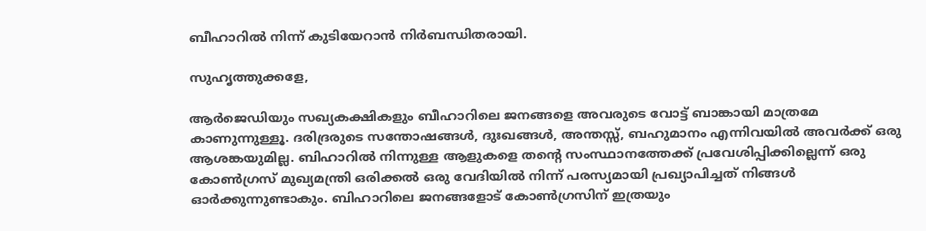ബീഹാറിൽ നിന്ന് കുടിയേറാൻ നിർബന്ധിതരായി.

സുഹൃത്തുക്കളേ,

ആർ‌ജെ‌ഡിയും സഖ്യകക്ഷികളും ബീഹാറിലെ ജനങ്ങളെ അവരുടെ വോട്ട് ബാങ്കായി മാത്രമേ കാണുന്നുള്ളൂ. ദരിദ്രരുടെ സന്തോഷങ്ങൾ, ദുഃഖങ്ങൾ, അന്തസ്സ്, ബഹുമാനം എന്നിവയിൽ അവർക്ക് ഒരു ആശങ്കയുമില്ല. ബിഹാറിൽ നിന്നുള്ള ആളുകളെ തന്റെ സംസ്ഥാനത്തേക്ക് പ്രവേശിപ്പിക്കില്ലെന്ന് ഒരു കോൺഗ്രസ് മുഖ്യമന്ത്രി ഒരിക്കൽ ഒരു വേദിയിൽ നിന്ന് പരസ്യമായി പ്രഖ്യാപിച്ചത് നിങ്ങൾ ഓർക്കുന്നുണ്ടാകും. ബിഹാറിലെ ജനങ്ങളോട് കോൺഗ്രസിന് ഇത്രയും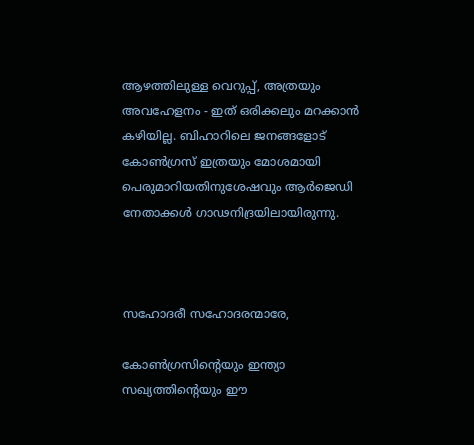ആഴത്തിലുള്ള വെറുപ്പ്, അത്രയും അവഹേളനം - ഇത് ഒരിക്കലും മറക്കാൻ കഴിയില്ല. ബിഹാറിലെ ജനങ്ങളോട് കോൺഗ്രസ് ഇത്രയും മോശമായി പെരുമാറിയതിനുശേഷവും ആർ‌ജെ‌ഡി നേതാക്കൾ ഗാഢനിദ്രയിലായിരുന്നു.



സഹോദരീ സഹോദരന്മാരേ,

കോൺഗ്രസിന്റെയും ഇന്ത്യാ സഖ്യത്തിന്റെയും ഈ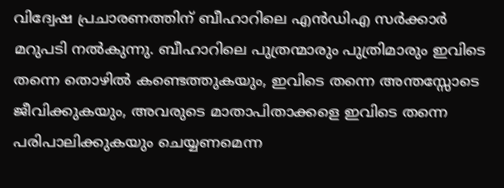വിദ്വേഷ പ്രചാരണത്തിന് ബീഹാറിലെ എൻ‌ഡി‌എ സർക്കാർ മറുപടി നൽകുന്നു. ബീഹാറിലെ പുത്രന്മാരും പുത്രിമാരും ഇവിടെ തന്നെ തൊഴിൽ കണ്ടെത്തുകയും, ഇവിടെ തന്നെ അന്തസ്സോടെ ജീവിക്കുകയും, അവരുടെ മാതാപിതാക്കളെ ഇവിടെ തന്നെ പരിപാലിക്കുകയും ചെയ്യണമെന്ന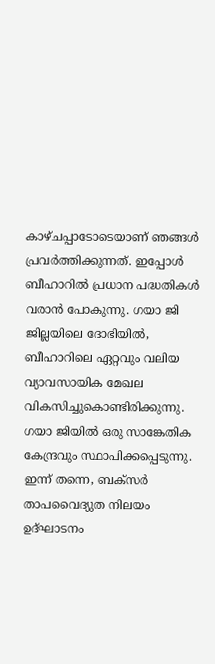കാഴ്ചപ്പാടോടെയാണ് ഞങ്ങൾ പ്രവർത്തിക്കുന്നത്. ഇപ്പോൾ ബീഹാറിൽ പ്രധാന പദ്ധതികൾ വരാൻ പോകുന്നു. ഗയാ ജി ജില്ലയിലെ ദോഭിയിൽ, ബീഹാറിലെ ഏറ്റവും വലിയ വ്യാവസായിക മേഖല വികസിച്ചുകൊണ്ടിരിക്കുന്നു. ഗയാ ജിയിൽ ഒരു സാങ്കേതിക കേന്ദ്രവും സ്ഥാപിക്കപ്പെടുന്നു. ഇന്ന് തന്നെ, ബക്സർ താപവൈദ്യുത നിലയം ഉദ്ഘാടനം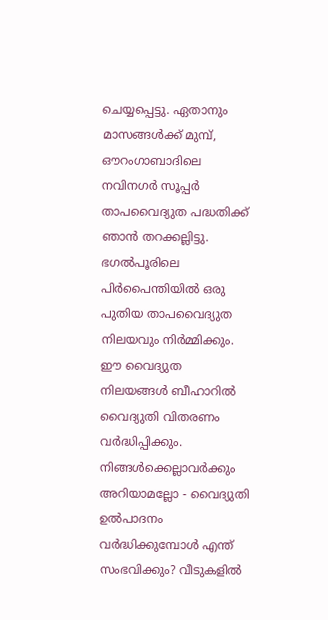ചെയ്യപ്പെട്ടു. ഏതാനും മാസങ്ങൾക്ക് മുമ്പ്, ഔറംഗാബാദിലെ നവിനഗർ സൂപ്പർ താപവൈദ്യുത പദ്ധതിക്ക് ഞാൻ തറക്കല്ലിട്ടു. ഭഗൽപൂരിലെ പിർപൈന്തിയിൽ ഒരു പുതിയ താപവൈദ്യുത നിലയവും നിർമ്മിക്കും. ഈ വൈദ്യുത നിലയങ്ങൾ ബീഹാറിൽ വൈദ്യുതി വിതരണം വർദ്ധിപ്പിക്കും. നിങ്ങൾക്കെല്ലാവർക്കും അറിയാമല്ലോ - വൈദ്യുതി ഉൽപാദനം വർദ്ധിക്കുമ്പോൾ എന്ത് സംഭവിക്കും? വീടുകളിൽ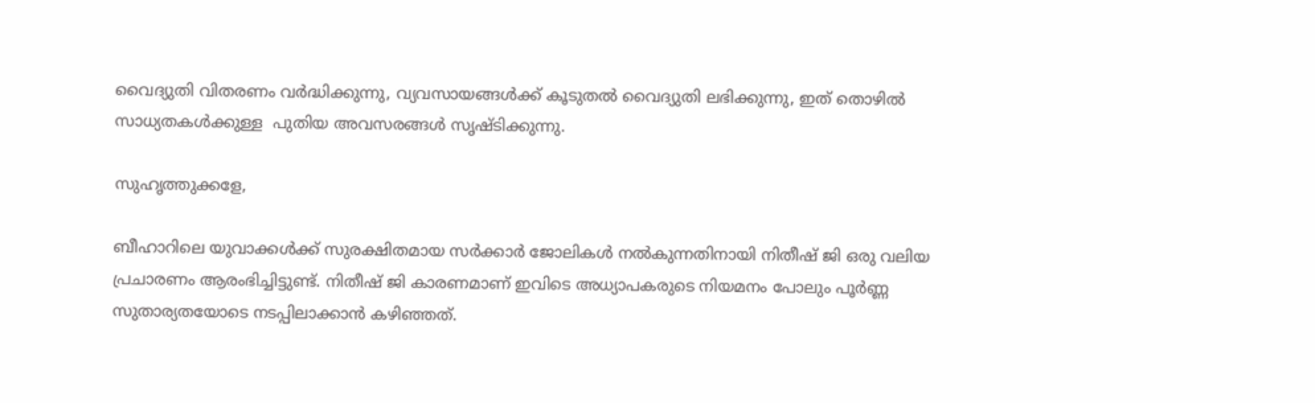വൈദ്യുതി വിതരണം വർദ്ധിക്കുന്നു, വ്യവസായങ്ങൾക്ക് കൂടുതൽ വൈദ്യുതി ലഭിക്കുന്നു, ഇത് തൊഴിൽ സാധ്യതകൾക്കുള്ള  പുതിയ അവസരങ്ങൾ സൃഷ്ടിക്കുന്നു.

സുഹൃത്തുക്കളേ,

ബീഹാറിലെ യുവാക്കൾക്ക് സുരക്ഷിതമായ സർക്കാർ ജോലികൾ നൽകുന്നതിനായി നിതീഷ് ജി ഒരു വലിയ പ്രചാരണം ആരംഭിച്ചിട്ടുണ്ട്. നിതീഷ് ജി കാരണമാണ് ഇവിടെ അധ്യാപകരുടെ നിയമനം പോലും പൂർണ്ണ സുതാര്യതയോടെ നടപ്പിലാക്കാൻ കഴിഞ്ഞത്.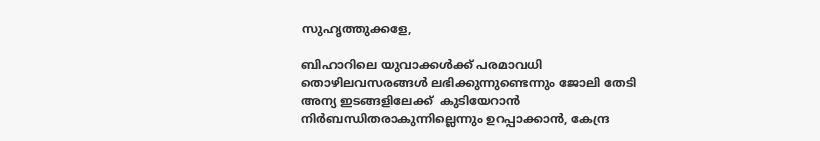സുഹൃത്തുക്കളേ,

ബിഹാറിലെ യുവാക്കൾക്ക് പരമാവധി തൊഴിലവസരങ്ങൾ ലഭിക്കുന്നുണ്ടെന്നും ജോലി തേടി അന്യ ഇടങ്ങളിലേക്ക്  കുടിയേറാൻ നിർബന്ധിതരാകുന്നില്ലെന്നും ഉറപ്പാക്കാൻ, കേന്ദ്ര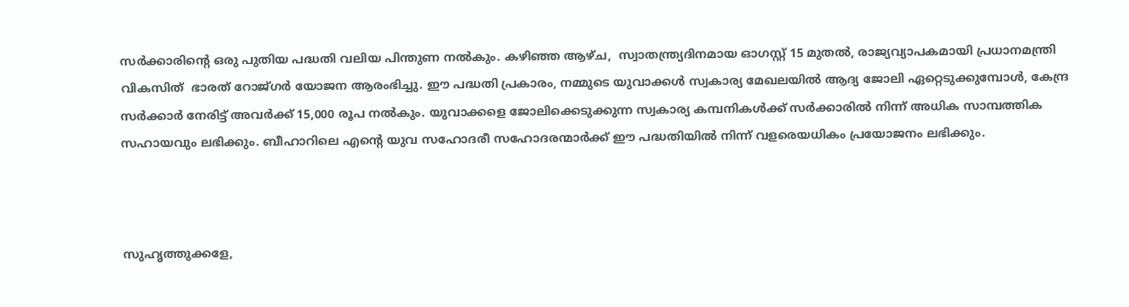സർക്കാരിന്റെ ഒരു പുതിയ പദ്ധതി വലിയ പിന്തുണ നൽകും. കഴിഞ്ഞ ആഴ്ച,  സ്വാതന്ത്ര്യദിനമായ ഓഗസ്റ്റ് 15 മുതൽ, രാജ്യവ്യാപകമായി പ്രധാനമന്ത്രി വികസിത്  ഭാരത് റോജ്ഗർ യോജന ആരംഭിച്ചു. ഈ പദ്ധതി പ്രകാരം, നമ്മുടെ യുവാക്കൾ സ്വകാര്യ മേഖലയിൽ ആദ്യ ജോലി ഏറ്റെടുക്കുമ്പോൾ, കേന്ദ്ര സർക്കാർ നേരിട്ട് അവർക്ക് 15,000 രൂപ നൽകും. യുവാക്കളെ ജോലിക്കെടുക്കുന്ന സ്വകാര്യ കമ്പനികൾക്ക് സർക്കാരിൽ നിന്ന് അധിക സാമ്പത്തിക സഹായവും ലഭിക്കും. ബീഹാറിലെ എന്റെ യുവ സഹോദരീ സഹോദരന്മാർക്ക് ഈ പദ്ധതിയിൽ നിന്ന് വളരെയധികം പ്രയോജനം ലഭിക്കും.



സുഹൃത്തുക്കളേ,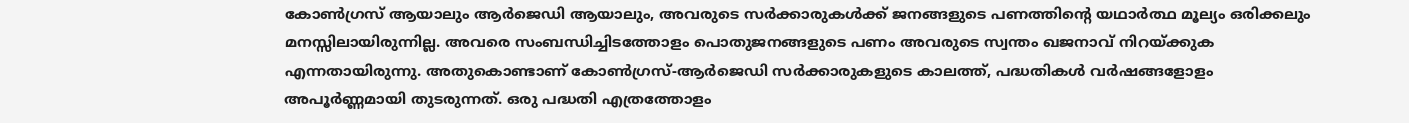കോൺഗ്രസ് ആയാലും ആർജെഡി ആയാലും, അവരുടെ സർക്കാരുകൾക്ക് ജനങ്ങളുടെ പണത്തിന്റെ യഥാർത്ഥ മൂല്യം ഒരിക്കലും മനസ്സിലായിരുന്നില്ല. അവരെ സംബന്ധിച്ചിടത്തോളം പൊതുജനങ്ങളുടെ പണം അവരുടെ സ്വന്തം ഖജനാവ് നിറയ്ക്കുക എന്നതായിരുന്നു. അതുകൊണ്ടാണ് കോൺഗ്രസ്-ആർജെഡി സർക്കാരുകളുടെ കാലത്ത്, പദ്ധതികൾ വർഷങ്ങളോളം അപൂർണ്ണമായി തുടരുന്നത്. ഒരു പദ്ധതി എത്രത്തോളം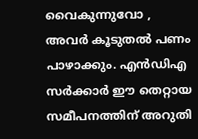വൈകുന്നുവോ , അവർ കൂടുതൽ പണം പാഴാക്കും. എൻഡിഎ സർക്കാർ ഈ തെറ്റായ സമീപനത്തിന് അറുതി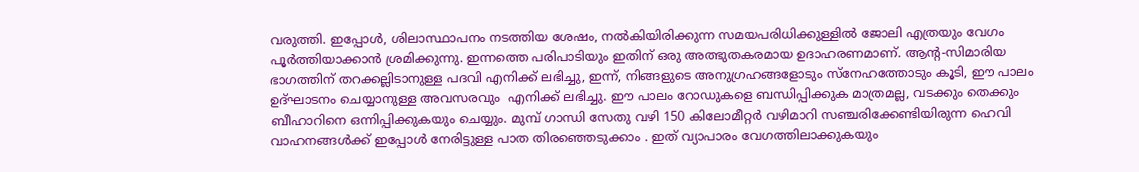വരുത്തി. ഇപ്പോൾ, ശിലാസ്ഥാപനം നടത്തിയ ശേഷം, നൽകിയിരിക്കുന്ന സമയപരിധിക്കുള്ളിൽ ജോലി എത്രയും വേഗം പൂർത്തിയാക്കാൻ ശ്രമിക്കുന്നു. ഇന്നത്തെ പരിപാടിയും ഇതിന് ഒരു അത്ഭുതകരമായ ഉദാഹരണമാണ്. ആന്റ-സിമാരിയ ഭാഗത്തിന് തറക്കല്ലിടാനുള്ള പദവി എനിക്ക് ലഭിച്ചു, ഇന്ന്, നിങ്ങളുടെ അനുഗ്രഹങ്ങളോടും സ്നേഹത്തോടും കൂടി, ഈ പാലം ഉദ്ഘാടനം ചെയ്യാനുള്ള അവസരവും  എനിക്ക് ലഭിച്ചു. ഈ പാലം റോഡുകളെ ബന്ധിപ്പിക്കുക മാത്രമല്ല, വടക്കും തെക്കും ബീഹാറിനെ ഒന്നിപ്പിക്കുകയും ചെയ്യും. മുമ്പ് ഗാന്ധി സേതു വഴി 150 കിലോമീറ്റർ വഴിമാറി സഞ്ചരിക്കേണ്ടിയിരുന്ന ഹെവി വാഹനങ്ങൾക്ക് ഇപ്പോൾ നേരിട്ടുള്ള പാത തിരഞ്ഞെടുക്കാം . ഇത് വ്യാപാരം വേഗത്തിലാക്കുകയും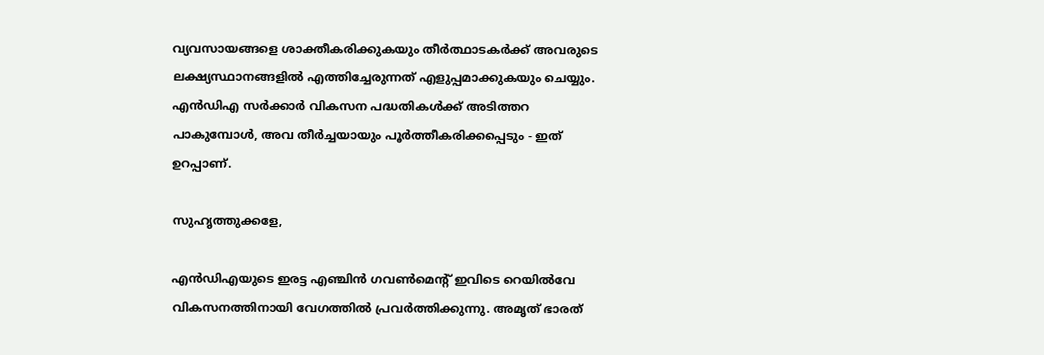വ്യവസായങ്ങളെ ശാക്തീകരിക്കുകയും തീർത്ഥാടകർക്ക് അവരുടെ ലക്ഷ്യസ്ഥാനങ്ങളിൽ എത്തിച്ചേരുന്നത് എളുപ്പമാക്കുകയും ചെയ്യും. എൻ‌ഡി‌എ സർക്കാർ വികസന പദ്ധതികൾക്ക് അടിത്തറ പാകുമ്പോൾ, അവ തീർച്ചയായും പൂർത്തീകരിക്കപ്പെടും - ഇത് ഉറപ്പാണ്.

സുഹൃത്തുക്കളേ,

എൻ‌ഡി‌എയുടെ ഇരട്ട എഞ്ചിൻ ഗവൺമെന്റ് ഇവിടെ റെയിൽവേ വികസനത്തിനായി വേഗത്തിൽ പ്രവർത്തിക്കുന്നു. അമൃത് ഭാരത്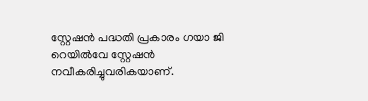സ്റ്റേഷൻ പദ്ധതി പ്രകാരം ഗയാ ജി റെയിൽവേ സ്റ്റേഷൻ നവീകരിച്ചുവരികയാണ്.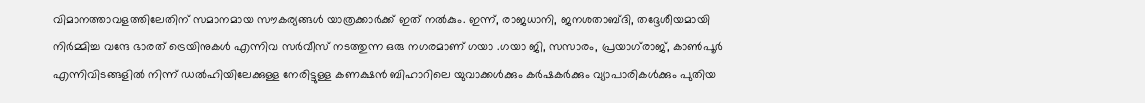വിമാനത്താവളത്തിലേതിന് സമാനമായ സൗകര്യങ്ങൾ യാത്രക്കാർക്ക് ഇത് നൽകും. ഇന്ന്, രാജധാനി, ജനശതാബ്ദി, തദ്ദേശീയമായി നിർമ്മിച്ച വന്ദേ ഭാരത് ട്രെയിനുകൾ എന്നിവ സർവീസ് നടത്തുന്ന ഒരു നഗരമാണ് ഗയാ .ഗയാ ജി, സസാരം, പ്രയാഗ്‌രാജ്, കാൺപൂർ എന്നിവിടങ്ങളിൽ നിന്ന് ഡൽഹിയിലേക്കുള്ള നേരിട്ടുള്ള കണക്ഷൻ ബിഹാറിലെ യുവാക്കൾക്കും കർഷകർക്കും വ്യാപാരികൾക്കും പുതിയ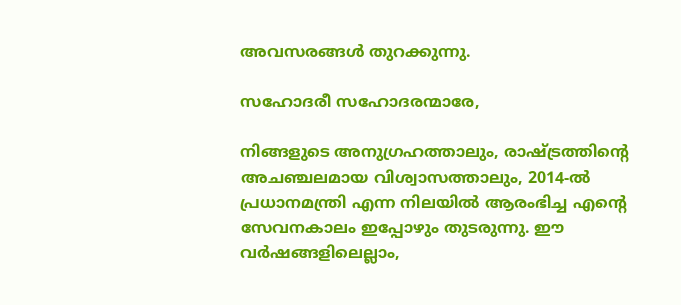അവസരങ്ങൾ തുറക്കുന്നു.

സഹോദരീ സഹോദരന്മാരേ,

നിങ്ങളുടെ അനുഗ്രഹത്താലും, രാഷ്ട്രത്തിന്റെ അചഞ്ചലമായ വിശ്വാസത്താലും, 2014-ൽ പ്രധാനമന്ത്രി എന്ന നിലയിൽ ആരംഭിച്ച എന്റെ സേവനകാലം ഇപ്പോഴും തുടരുന്നു. ഈ വർഷങ്ങളിലെല്ലാം,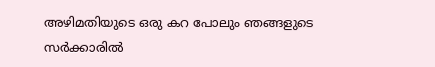അഴിമതിയുടെ ഒരു കറ പോലും ഞങ്ങളുടെ സർക്കാരിൽ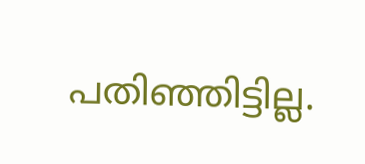പതിഞ്ഞിട്ടില്ല.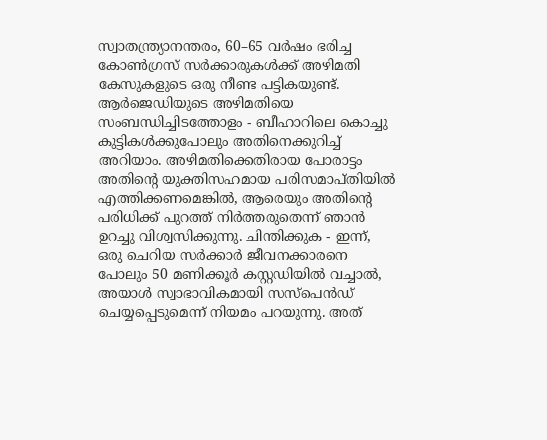സ്വാതന്ത്ര്യാനന്തരം, 60–65 വർഷം ഭരിച്ച കോൺഗ്രസ് സർക്കാരുകൾക്ക് അഴിമതി കേസുകളുടെ ഒരു നീണ്ട പട്ടികയുണ്ട്. ആർ‌ജെ‌ഡിയുടെ അഴിമതിയെ സംബന്ധിച്ചിടത്തോളം - ബീഹാറിലെ കൊച്ചു  കുട്ടികൾക്കുപോലും അതിനെക്കുറിച്ച് അറിയാം. അഴിമതിക്കെതിരായ പോരാട്ടം അതിന്റെ യുക്തിസഹമായ പരിസമാപ്തിയിൽ എത്തിക്കണമെങ്കിൽ, ആരെയും അതിന്റെ പരിധിക്ക് പുറത്ത് നിർത്തരുതെന്ന് ഞാൻ ഉറച്ചു വിശ്വസിക്കുന്നു. ചിന്തിക്കുക - ഇന്ന്, ഒരു ചെറിയ സർക്കാർ ജീവനക്കാരനെ പോലും 50 മണിക്കൂർ കസ്റ്റഡിയിൽ വച്ചാൽ, അയാൾ സ്വാഭാവികമായി സസ്‌പെൻഡ് ചെയ്യപ്പെടുമെന്ന് നിയമം പറയുന്നു. അത്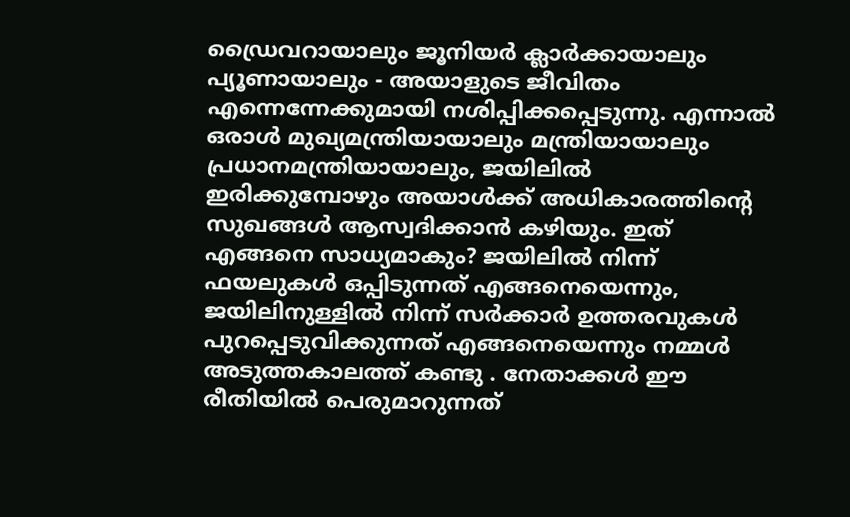ഡ്രൈവറായാലും ജൂനിയർ ക്ലാർക്കായാലും പ്യൂണായാലും - അയാളുടെ ജീവിതം എന്നെന്നേക്കുമായി നശിപ്പിക്കപ്പെടുന്നു. എന്നാൽ ഒരാൾ മുഖ്യമന്ത്രിയായാലും മന്ത്രിയായാലും പ്രധാനമന്ത്രിയായാലും, ജയിലിൽ ഇരിക്കുമ്പോഴും അയാൾക്ക് അധികാരത്തിന്റെ സുഖങ്ങൾ ആസ്വദിക്കാൻ കഴിയും. ഇത് എങ്ങനെ സാധ്യമാകും? ജയിലിൽ നിന്ന് ഫയലുകൾ ഒപ്പിടുന്നത് എങ്ങനെയെന്നും, ജയിലിനുള്ളിൽ നിന്ന് സർക്കാർ ഉത്തരവുകൾ പുറപ്പെടുവിക്കുന്നത് എങ്ങനെയെന്നും നമ്മൾ അടുത്തകാലത്ത് കണ്ടു . നേതാക്കൾ ഈ രീതിയിൽ പെരുമാറുന്നത്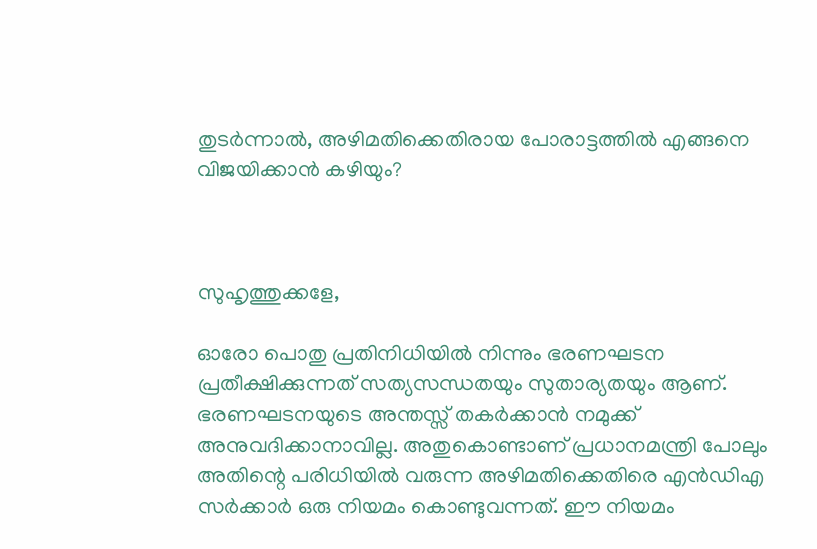തുടർന്നാൽ, അഴിമതിക്കെതിരായ പോരാട്ടത്തിൽ എങ്ങനെ വിജയിക്കാൻ കഴിയും?



സുഹൃത്തുക്കളേ,

ഓരോ പൊതു പ്രതിനിധിയിൽ നിന്നും ഭരണഘടന പ്രതീക്ഷിക്കുന്നത് സത്യസന്ധതയും സുതാര്യതയും ആണ്. ഭരണഘടനയുടെ അന്തസ്സ് തകർക്കാൻ നമുക്ക് അനുവദിക്കാനാവില്ല. അതുകൊണ്ടാണ് പ്രധാനമന്ത്രി പോലും അതിന്റെ പരിധിയിൽ വരുന്ന അഴിമതിക്കെതിരെ എൻ‌ഡി‌എ സർക്കാർ ഒരു നിയമം കൊണ്ടുവന്നത്. ഈ നിയമം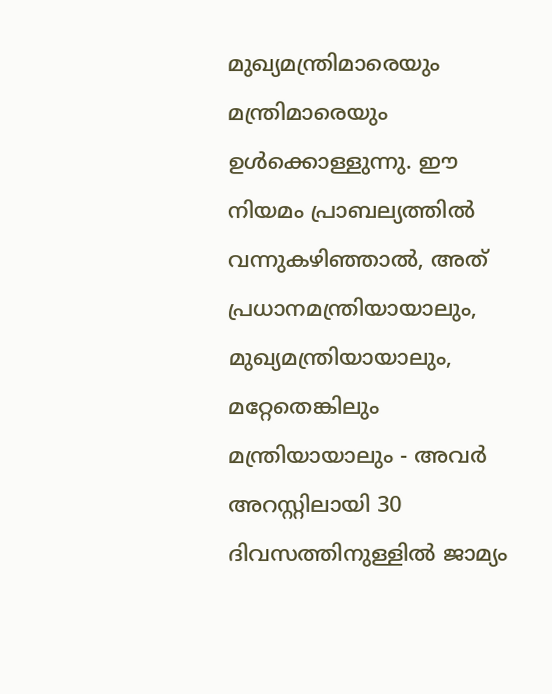മുഖ്യമന്ത്രിമാരെയും മന്ത്രിമാരെയും ഉൾക്കൊള്ളുന്നു. ഈ നിയമം പ്രാബല്യത്തിൽ വന്നുകഴിഞ്ഞാൽ, അത് പ്രധാനമന്ത്രിയായാലും, മുഖ്യമന്ത്രിയായാലും, മറ്റേതെങ്കിലും മന്ത്രിയായാലും - അവർ അറസ്റ്റിലായി 30 ദിവസത്തിനുള്ളിൽ ജാമ്യം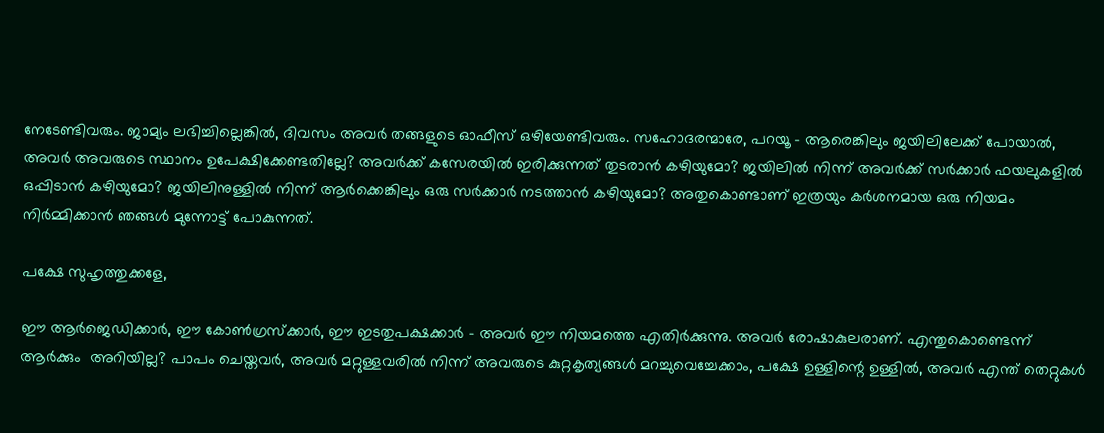നേടേണ്ടിവരും. ജാമ്യം ലഭിച്ചില്ലെങ്കിൽ, ദിവസം അവർ തങ്ങളുടെ ഓഫീസ് ഒഴിയേണ്ടിവരും. സഹോദരന്മാരേ, പറയൂ - ആരെങ്കിലും ജയിലിലേക്ക് പോയാൽ, അവർ അവരുടെ സ്ഥാനം ഉപേക്ഷിക്കേണ്ടതില്ലേ? അവർക്ക് കസേരയിൽ ഇരിക്കുന്നത് തുടരാൻ കഴിയുമോ? ജയിലിൽ നിന്ന് അവർക്ക് സർക്കാർ ഫയലുകളിൽ ഒപ്പിടാൻ കഴിയുമോ? ജയിലിനുള്ളിൽ നിന്ന് ആർക്കെങ്കിലും ഒരു സർക്കാർ നടത്താൻ കഴിയുമോ? അതുകൊണ്ടാണ് ഇത്രയും കർശനമായ ഒരു നിയമം നിർമ്മിക്കാൻ ഞങ്ങൾ മുന്നോട്ട് പോകുന്നത്.

പക്ഷേ സുഹൃത്തുക്കളേ,

ഈ ആർ‌ജെ‌ഡിക്കാർ, ഈ കോൺഗ്രസ്‌ക്കാർ, ഈ ഇടതുപക്ഷക്കാർ - അവർ ഈ നിയമത്തെ എതിർക്കുന്നു. അവർ രോഷാകുലരാണ്. എന്തുകൊണ്ടെന്ന് ആർക്കും  അറിയില്ല? പാപം ചെയ്തവർ, അവർ മറ്റുള്ളവരിൽ നിന്ന് അവരുടെ കുറ്റകൃത്യങ്ങൾ മറച്ചുവെച്ചേക്കാം, പക്ഷേ ഉള്ളിന്റെ ഉള്ളിൽ, അവർ എന്ത് തെറ്റുകൾ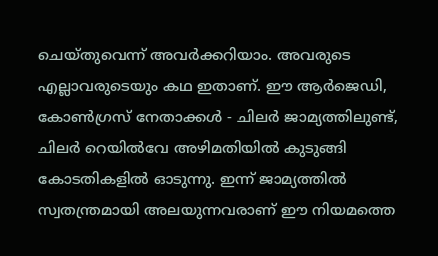ചെയ്തുവെന്ന് അവർക്കറിയാം. അവരുടെ എല്ലാവരുടെയും കഥ ഇതാണ്. ഈ ആർ‌ജെ‌ഡി, കോൺഗ്രസ് നേതാക്കൾ - ചിലർ ജാമ്യത്തിലുണ്ട്, ചിലർ റെയിൽവേ അഴിമതിയിൽ കുടുങ്ങി കോടതികളിൽ ഓടുന്നു. ഇന്ന് ജാമ്യത്തിൽ സ്വതന്ത്രമായി അലയുന്നവരാണ് ഈ നിയമത്തെ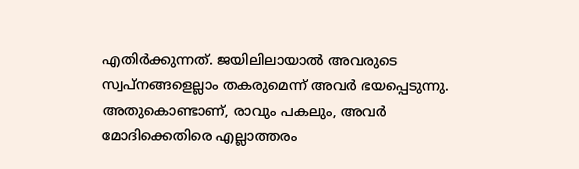എതിർക്കുന്നത്. ജയിലിലായാൽ അവരുടെ സ്വപ്നങ്ങളെല്ലാം തകരുമെന്ന് അവർ ഭയപ്പെടുന്നു. അതുകൊണ്ടാണ്, രാവും പകലും, അവർ മോദിക്കെതിരെ എല്ലാത്തരം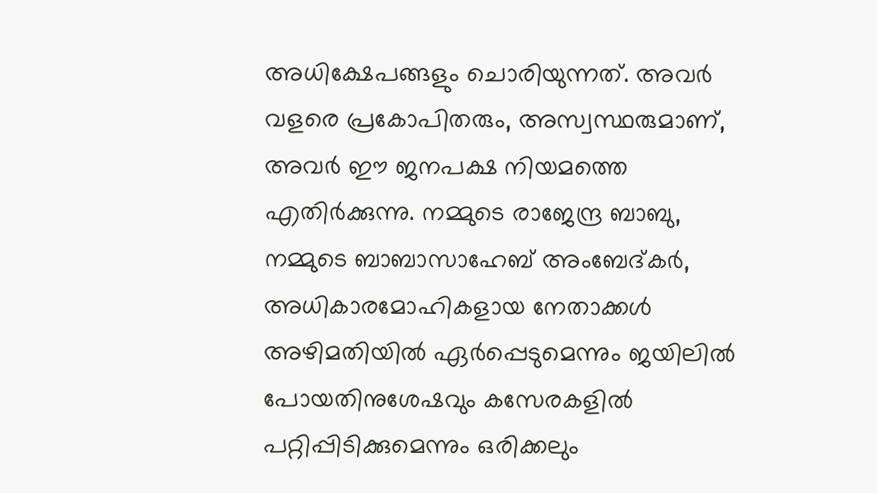അധിക്ഷേപങ്ങളും ചൊരിയുന്നത്. അവർ വളരെ പ്രകോപിതരും, അസ്വസ്ഥരുമാണ്, അവർ ഈ ജനപക്ഷ നിയമത്തെ എതിർക്കുന്നു. നമ്മുടെ രാജേന്ദ്ര ബാബു, നമ്മുടെ ബാബാസാഹേബ് അംബേദ്കർ, അധികാരമോഹികളായ നേതാക്കൾ അഴിമതിയിൽ ഏർപ്പെടുമെന്നും ജയിലിൽ പോയതിനുശേഷവും കസേരകളിൽ പറ്റിപ്പിടിക്കുമെന്നും ഒരിക്കലും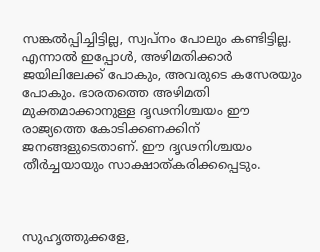സങ്കൽപ്പിച്ചിട്ടില്ല, സ്വപ്നം പോലും കണ്ടിട്ടില്ല. എന്നാൽ ഇപ്പോൾ, അഴിമതിക്കാർ ജയിലിലേക്ക് പോകും, അവരുടെ കസേരയും പോകും. ഭാരതത്തെ അഴിമതി മുക്തമാക്കാനുള്ള ദൃഢനിശ്ചയം ഈ രാജ്യത്തെ കോടിക്കണക്കിന് ജനങ്ങളുടെതാണ്. ഈ ദൃഢനിശ്ചയം തീർച്ചയായും സാക്ഷാത്കരിക്കപ്പെടും.



സുഹൃത്തുക്കളേ,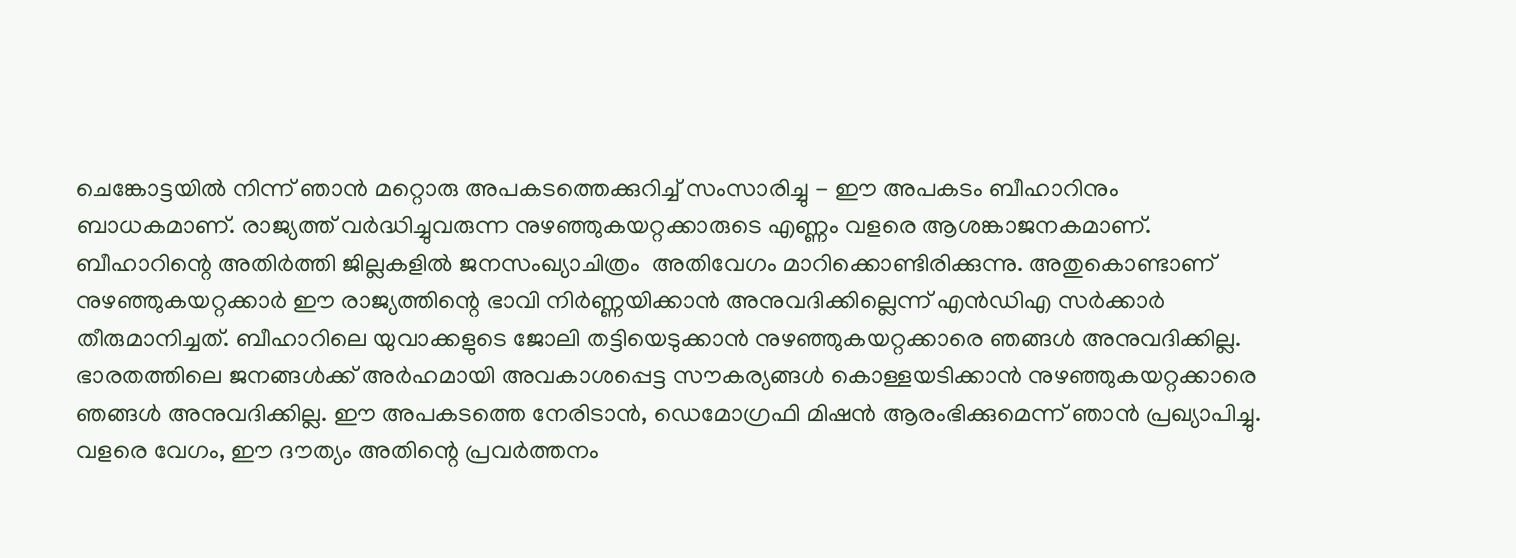ചെങ്കോട്ടയിൽ നിന്ന് ഞാൻ മറ്റൊരു അപകടത്തെക്കുറിച്ച് സംസാരിച്ചു - ഈ അപകടം ബീഹാറിനും ബാധകമാണ്. രാജ്യത്ത് വർദ്ധിച്ചുവരുന്ന നുഴഞ്ഞുകയറ്റക്കാരുടെ എണ്ണം വളരെ ആശങ്കാജനകമാണ്. ബീഹാറിന്റെ അതിർത്തി ജില്ലകളിൽ ജനസംഖ്യാചിത്രം  അതിവേഗം മാറിക്കൊണ്ടിരിക്കുന്നു. അതുകൊണ്ടാണ് നുഴഞ്ഞുകയറ്റക്കാർ ഈ രാജ്യത്തിന്റെ ഭാവി നിർണ്ണയിക്കാൻ അനുവദിക്കില്ലെന്ന് എൻ‌ഡി‌എ സർക്കാർ തീരുമാനിച്ചത്. ബീഹാറിലെ യുവാക്കളുടെ ജോലി തട്ടിയെടുക്കാൻ നുഴഞ്ഞുകയറ്റക്കാരെ ഞങ്ങൾ അനുവദിക്കില്ല. ഭാരതത്തിലെ ജനങ്ങൾക്ക് അർഹമായി അവകാശപ്പെട്ട സൗകര്യങ്ങൾ കൊള്ളയടിക്കാൻ നുഴഞ്ഞുകയറ്റക്കാരെ ഞങ്ങൾ അനുവദിക്കില്ല. ഈ അപകടത്തെ നേരിടാൻ, ഡെമോഗ്രഫി മിഷൻ ആരംഭിക്കുമെന്ന് ഞാൻ പ്രഖ്യാപിച്ചു. വളരെ വേഗം, ഈ ദൗത്യം അതിന്റെ പ്രവർത്തനം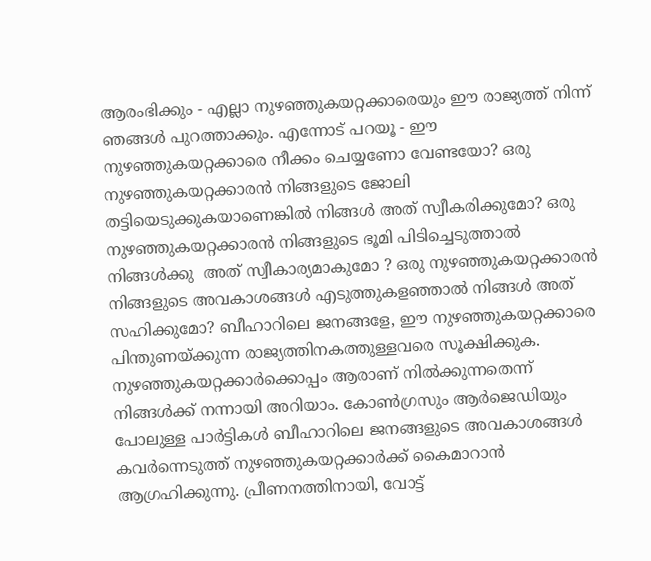ആരംഭിക്കും - എല്ലാ നുഴഞ്ഞുകയറ്റക്കാരെയും ഈ രാജ്യത്ത് നിന്ന് ഞങ്ങൾ പുറത്താക്കും. എന്നോട് പറയൂ - ഈ നുഴഞ്ഞുകയറ്റക്കാരെ നീക്കം ചെയ്യണോ വേണ്ടയോ? ഒരു നുഴഞ്ഞുകയറ്റക്കാരൻ നിങ്ങളുടെ ജോലി തട്ടിയെടുക്കുകയാണെങ്കിൽ നിങ്ങൾ അത് സ്വീകരിക്കുമോ? ഒരു നുഴഞ്ഞുകയറ്റക്കാരൻ നിങ്ങളുടെ ഭൂമി പിടിച്ചെടുത്താൽ നിങ്ങൾക്കു  അത് സ്വീകാര്യമാകുമോ ? ഒരു നുഴഞ്ഞുകയറ്റക്കാരൻ നിങ്ങളുടെ അവകാശങ്ങൾ എടുത്തുകളഞ്ഞാൽ നിങ്ങൾ അത് സഹിക്കുമോ? ബീഹാറിലെ ജനങ്ങളേ, ഈ നുഴഞ്ഞുകയറ്റക്കാരെ പിന്തുണയ്ക്കുന്ന രാജ്യത്തിനകത്തുള്ളവരെ സൂക്ഷിക്കുക. നുഴഞ്ഞുകയറ്റക്കാർക്കൊപ്പം ആരാണ് നിൽക്കുന്നതെന്ന് നിങ്ങൾക്ക് നന്നായി അറിയാം. കോൺഗ്രസും ആർ‌ജെ‌ഡിയും പോലുള്ള പാർട്ടികൾ ബീഹാറിലെ ജനങ്ങളുടെ അവകാശങ്ങൾ കവർന്നെടുത്ത് നുഴഞ്ഞുകയറ്റക്കാർക്ക് കൈമാറാൻ ആഗ്രഹിക്കുന്നു. പ്രീണനത്തിനായി, വോട്ട്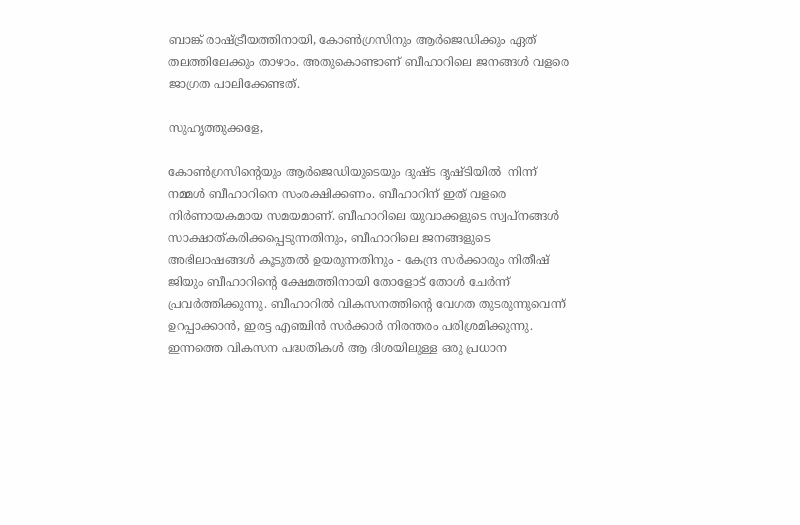ബാങ്ക് രാഷ്ട്രീയത്തിനായി, കോൺഗ്രസിനും ആർ‌ജെ‌ഡിക്കും ഏത് തലത്തിലേക്കും താഴാം. അതുകൊണ്ടാണ് ബീഹാറിലെ ജനങ്ങൾ വളരെ ജാഗ്രത പാലിക്കേണ്ടത്.

സുഹൃത്തുക്കളേ,

കോൺഗ്രസിന്റെയും ആർ‌ജെ‌ഡിയുടെയും ദുഷ്ട ദൃഷ്ടിയിൽ  നിന്ന് നമ്മൾ ബീഹാറിനെ സംരക്ഷിക്കണം. ബീഹാറിന് ഇത് വളരെ നിർണായകമായ സമയമാണ്. ബീഹാറിലെ യുവാക്കളുടെ സ്വപ്നങ്ങൾ സാക്ഷാത്കരിക്കപ്പെടുന്നതിനും, ബീഹാറിലെ ജനങ്ങളുടെ അഭിലാഷങ്ങൾ കൂടുതൽ ഉയരുന്നതിനും - കേന്ദ്ര സർക്കാരും നിതീഷ് ജിയും ബീഹാറിന്റെ ക്ഷേമത്തിനായി തോളോട് തോൾ ചേർന്ന് പ്രവർത്തിക്കുന്നു. ബീഹാറിൽ വികസനത്തിന്റെ വേഗത തുടരുന്നുവെന്ന് ഉറപ്പാക്കാൻ, ഇരട്ട എഞ്ചിൻ സർക്കാർ നിരന്തരം പരിശ്രമിക്കുന്നു. ഇന്നത്തെ വികസന പദ്ധതികൾ ആ ദിശയിലുള്ള ഒരു പ്രധാന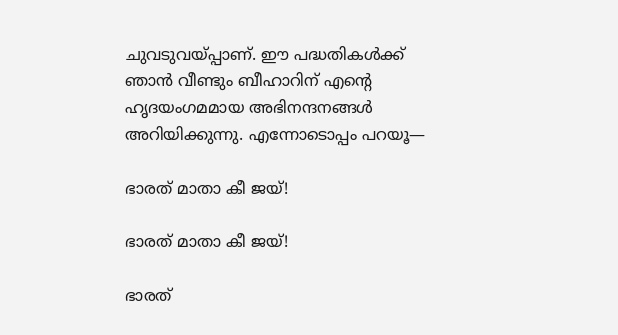ചുവടുവയ്പ്പാണ്. ഈ പദ്ധതികൾക്ക് ഞാൻ വീണ്ടും ബീഹാറിന് എന്റെ ഹൃദയംഗമമായ അഭിനന്ദനങ്ങൾ അറിയിക്കുന്നു. എന്നോടൊപ്പം പറയൂ—

ഭാരത് മാതാ കീ ജയ്!

ഭാരത് മാതാ കീ ജയ്!

ഭാരത്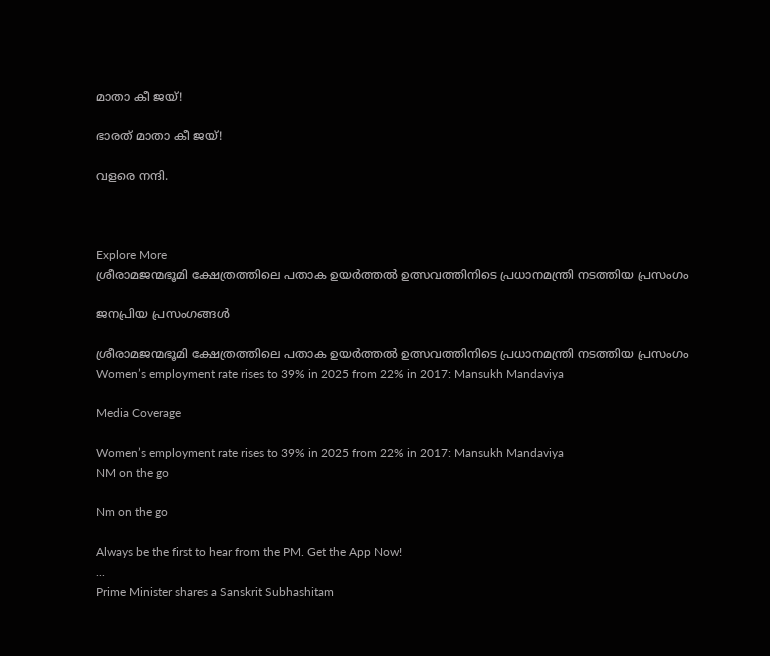മാതാ കീ ജയ്!

ഭാരത് മാതാ കീ ജയ്!

വളരെ നന്ദി.



Explore More
ശ്രീരാമജന്മഭൂമി ക്ഷേത്രത്തിലെ പതാക ഉയർത്തൽ ഉത്സവത്തിനിടെ പ്രധാനമന്ത്രി നടത്തിയ പ്രസംഗം

ജനപ്രിയ പ്രസംഗങ്ങൾ

ശ്രീരാമജന്മഭൂമി ക്ഷേത്രത്തിലെ പതാക ഉയർത്തൽ ഉത്സവത്തിനിടെ പ്രധാനമന്ത്രി നടത്തിയ പ്രസംഗം
Women’s employment rate rises to 39% in 2025 from 22% in 2017: Mansukh Mandaviya

Media Coverage

Women’s employment rate rises to 39% in 2025 from 22% in 2017: Mansukh Mandaviya
NM on the go

Nm on the go

Always be the first to hear from the PM. Get the App Now!
...
Prime Minister shares a Sanskrit Subhashitam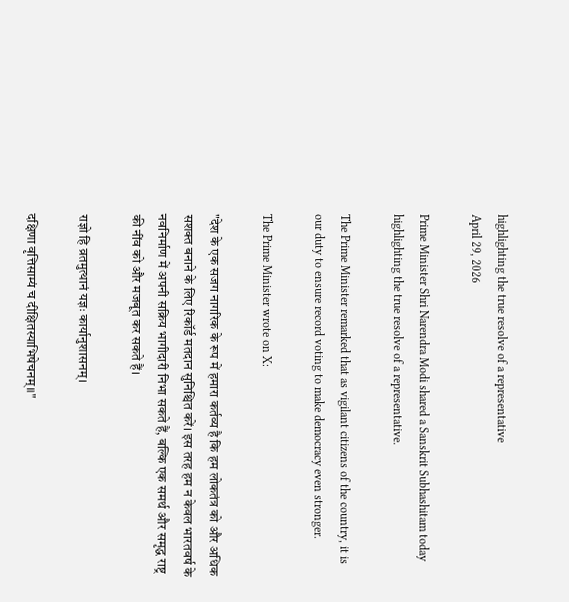highlighting the true resolve of a representative
April 29, 2026

Prime Minister Shri Narendra Modi shared a Sanskrit Subhashitam today highlighting the true resolve of a representative.

The Prime Minister remarked that as vigilant citizens of the country, it is our duty to ensure record voting to make democracy even stronger.

The Prime Minister wrote on X:

"देश के एक सजग नागरिक के रूप में हमारा कर्तव्य है कि हम लोकतंत्र को और अधिक सशक्त बनाने के लिए रिकॉर्ड मतदान सुनिश्चित करें। इस तरह हम न केवल भारतवर्ष के नवनिर्माण में अपनी सक्रिय भागीदारी निभा सकते हैं, बल्कि एक समर्थ और समृद्ध राष्ट्र की नींव को और मजबूत कर सकते हैं।

राज्ञो हि व्रतमुत्थानं यज्ञः कार्यानुशासनम्।

दक्षिणा वृत्तिसाम्यं च दीक्षितस्याभिषेचनम्॥"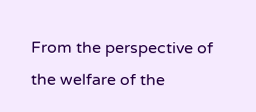From the perspective of the welfare of the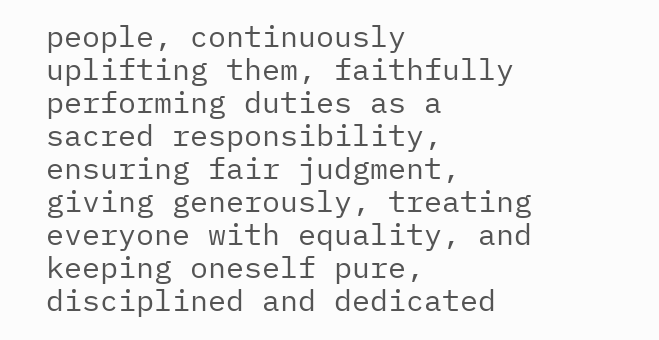people, continuously uplifting them, faithfully performing duties as a sacred responsibility, ensuring fair judgment, giving generously, treating everyone with equality, and keeping oneself pure, disciplined and dedicated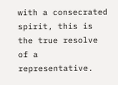with a consecrated spirit, this is the true resolve of a representative.